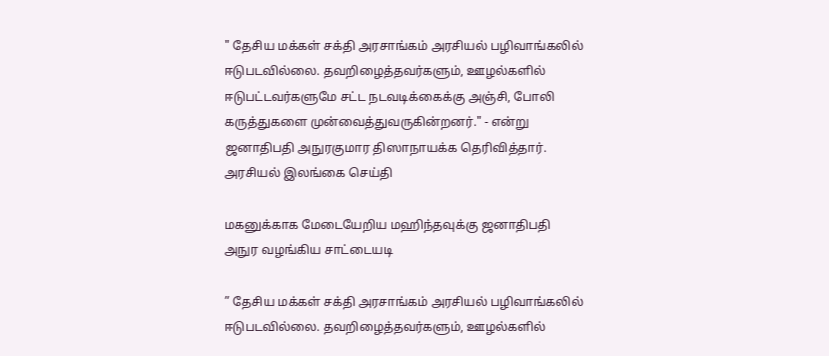" தேசிய மக்கள் சக்தி அரசாங்கம் அரசியல் பழிவாங்கலில் ஈடுபடவில்லை. தவறிழைத்தவர்களும், ஊழல்களில் ஈடுபட்டவர்களுமே சட்ட நடவடிக்கைக்கு அஞ்சி, போலி கருத்துகளை முன்வைத்துவருகின்றனர்." - என்று ஜனாதிபதி அநுரகுமார திஸாநாயக்க தெரிவித்தார்.
அரசியல் இலங்கை செய்தி

மகனுக்காக மேடையேறிய மஹிந்தவுக்கு ஜனாதிபதி அநுர வழங்கிய சாட்டையடி

” தேசிய மக்கள் சக்தி அரசாங்கம் அரசியல் பழிவாங்கலில் ஈடுபடவில்லை. தவறிழைத்தவர்களும், ஊழல்களில்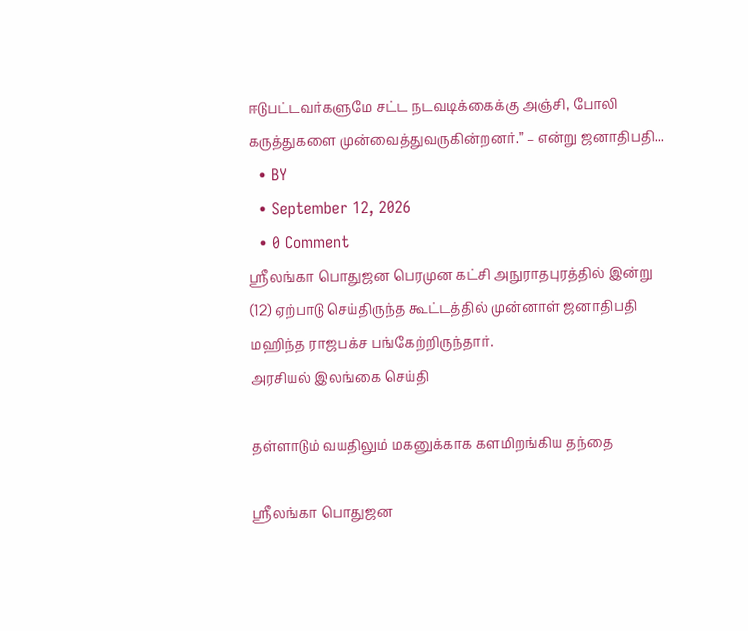ஈடுபட்டவர்களுமே சட்ட நடவடிக்கைக்கு அஞ்சி, போலி கருத்துகளை முன்வைத்துவருகின்றனர்.” – என்று ஜனாதிபதி...
  • BY
  • September 12, 2026
  • 0 Comment
ஸ்ரீலங்கா பொதுஜன பெரமுன கட்சி அநுராதபுரத்தில் இன்று (12) ஏற்பாடு செய்திருந்த கூட்டத்தில் முன்னாள் ஜனாதிபதி மஹிந்த ராஜபக்ச பங்கேற்றிருந்தார்.
அரசியல் இலங்கை செய்தி

தள்ளாடும் வயதிலும் மகனுக்காக களமிறங்கிய தந்தை

ஸ்ரீலங்கா பொதுஜன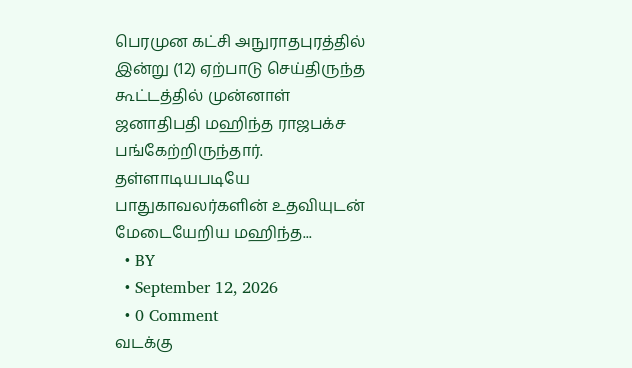பெரமுன கட்சி அநுராதபுரத்தில் இன்று (12) ஏற்பாடு செய்திருந்த கூட்டத்தில் முன்னாள் ஜனாதிபதி மஹிந்த ராஜபக்ச பங்கேற்றிருந்தார். தள்ளாடியபடியே பாதுகாவலர்களின் உதவியுடன் மேடையேறிய மஹிந்த...
  • BY
  • September 12, 2026
  • 0 Comment
வடக்கு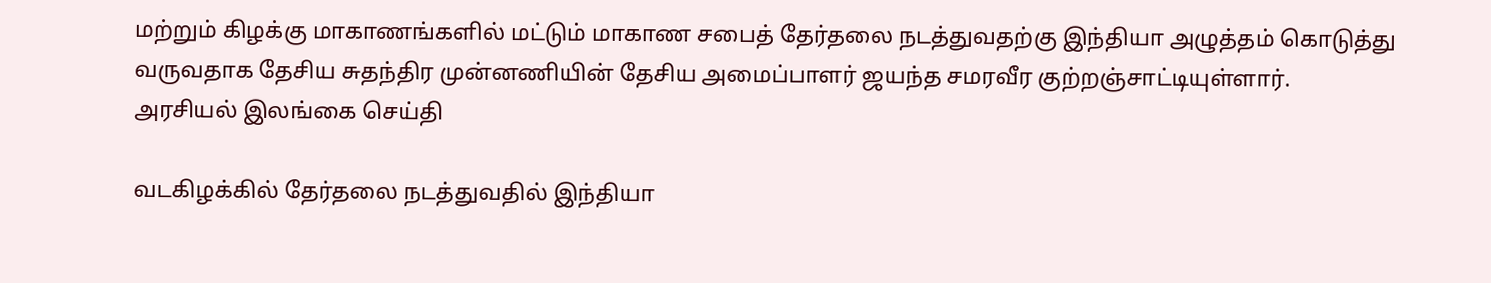மற்றும் கிழக்கு மாகாணங்களில் மட்டும் மாகாண சபைத் தேர்தலை நடத்துவதற்கு இந்தியா அழுத்தம் கொடுத்து வருவதாக தேசிய சுதந்திர முன்னணியின் தேசிய அமைப்பாளர் ஜயந்த சமரவீர குற்றஞ்சாட்டியுள்ளார்.
அரசியல் இலங்கை செய்தி

வடகிழக்கில் தேர்தலை நடத்துவதில் இந்தியா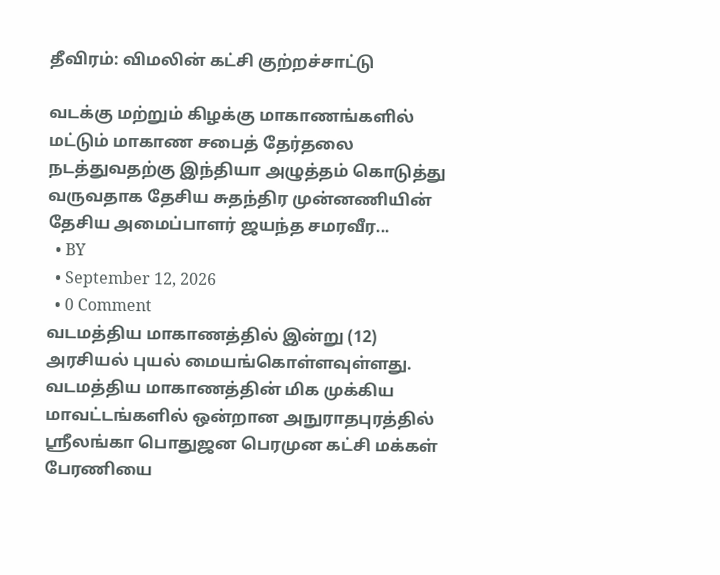தீவிரம்: விமலின் கட்சி குற்றச்சாட்டு

வடக்கு மற்றும் கிழக்கு மாகாணங்களில் மட்டும் மாகாண சபைத் தேர்தலை நடத்துவதற்கு இந்தியா அழுத்தம் கொடுத்து வருவதாக தேசிய சுதந்திர முன்னணியின் தேசிய அமைப்பாளர் ஜயந்த சமரவீர...
  • BY
  • September 12, 2026
  • 0 Comment
வடமத்திய மாகாணத்தில் இன்று (12) அரசியல் புயல் மையங்கொள்ளவுள்ளது. வடமத்திய மாகாணத்தின் மிக முக்கிய மாவட்டங்களில் ஒன்றான அநுராதபுரத்தில் ஸ்ரீலங்கா பொதுஜன பெரமுன கட்சி மக்கள் பேரணியை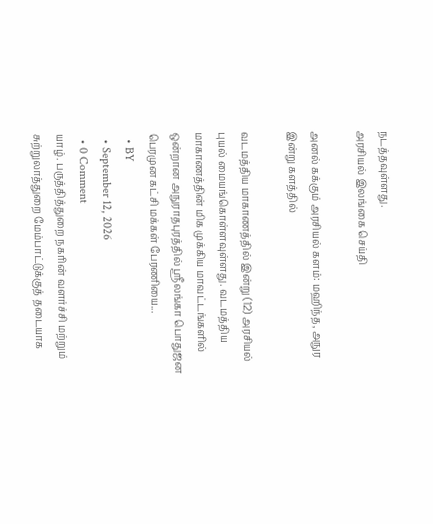நடத்தவுள்ளது.
அரசியல் இலங்கை செய்தி

அனல் கக்கும் அரசியல் களம்: மஹிந்த, அநுர இன்று களத்தில்

வடமத்திய மாகாணத்தில் இன்று (12) அரசியல் புயல் மையங்கொள்ளவுள்ளது. வடமத்திய மாகாணத்தின் மிக முக்கிய மாவட்டங்களில் ஒன்றான அநுராதபுரத்தில் ஸ்ரீலங்கா பொதுஜன பெரமுன கட்சி மக்கள் பேரணியை...
  • BY
  • September 12, 2026
  • 0 Comment
யாழ். பருத்தித்துறை நகரின் வளர்ச்சி மற்றும் சுற்றுலாத்துறை மேம்பாட்டுக்குத் தடையாக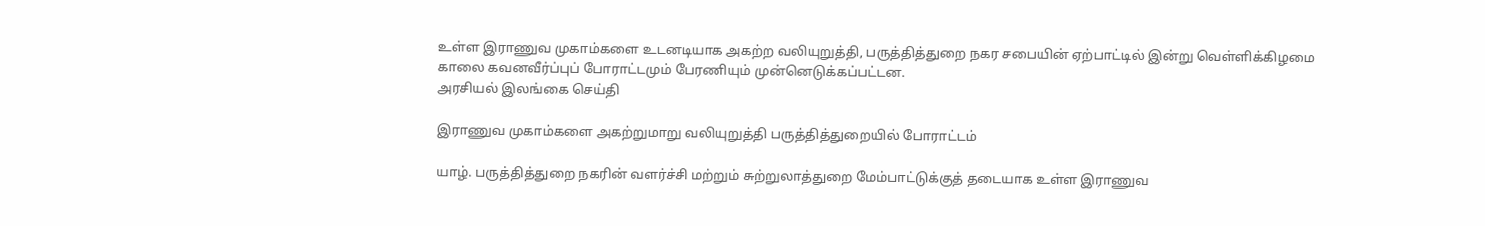உள்ள இராணுவ முகாம்களை உடனடியாக அகற்ற வலியுறுத்தி, பருத்தித்துறை நகர சபையின் ஏற்பாட்டில் இன்று வெள்ளிக்கிழமை காலை கவனவீர்ப்புப் போராட்டமும் பேரணியும் முன்னெடுக்கப்பட்டன.
அரசியல் இலங்கை செய்தி

இராணுவ முகாம்களை அகற்றுமாறு வலியுறுத்தி பருத்தித்துறையில் போராட்டம்

யாழ். பருத்தித்துறை நகரின் வளர்ச்சி மற்றும் சுற்றுலாத்துறை மேம்பாட்டுக்குத் தடையாக உள்ள இராணுவ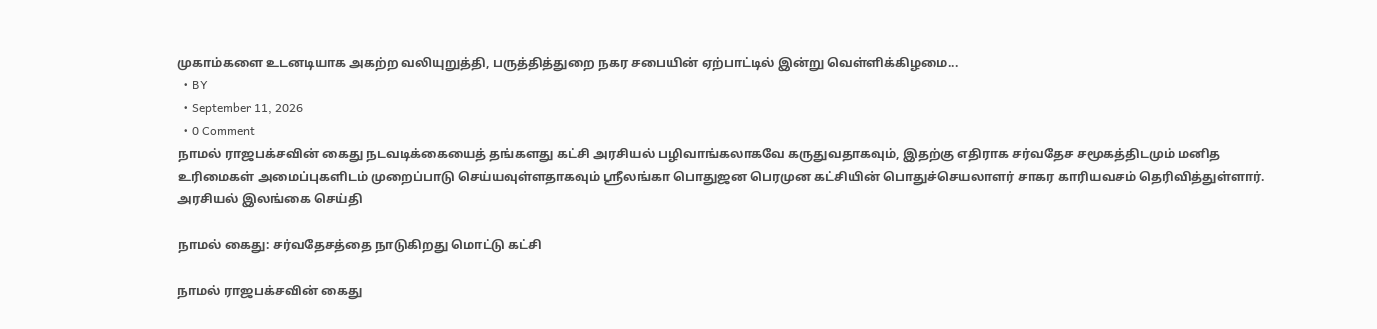முகாம்களை உடனடியாக அகற்ற வலியுறுத்தி, பருத்தித்துறை நகர சபையின் ஏற்பாட்டில் இன்று வெள்ளிக்கிழமை...
  • BY
  • September 11, 2026
  • 0 Comment
நாமல் ராஜபக்சவின் கைது நடவடிக்கையைத் தங்களது கட்சி அரசியல் பழிவாங்கலாகவே கருதுவதாகவும், இதற்கு எதிராக சர்வதேச சமூகத்திடமும் மனித உரிமைகள் அமைப்புகளிடம் முறைப்பாடு செய்யவுள்ளதாகவும் ஸ்ரீலங்கா பொதுஜன பெரமுன கட்சியின் பொதுச்செயலாளர் சாகர காரியவசம் தெரிவித்துள்ளார்.
அரசியல் இலங்கை செய்தி

நாமல் கைது: சர்வதேசத்தை நாடுகிறது மொட்டு கட்சி

நாமல் ராஜபக்சவின் கைது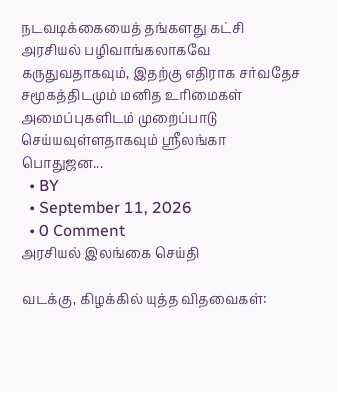நடவடிக்கையைத் தங்களது கட்சி அரசியல் பழிவாங்கலாகவே கருதுவதாகவும், இதற்கு எதிராக சர்வதேச சமூகத்திடமும் மனித உரிமைகள் அமைப்புகளிடம் முறைப்பாடு செய்யவுள்ளதாகவும் ஸ்ரீலங்கா பொதுஜன...
  • BY
  • September 11, 2026
  • 0 Comment
அரசியல் இலங்கை செய்தி

வடக்கு, கிழக்கில் யுத்த விதவைகள்: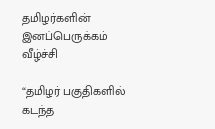தமிழர்களின் இனப்பெருக்கம் வீழ்ச்சி

“தமிழர் பகுதிகளில் கடந்த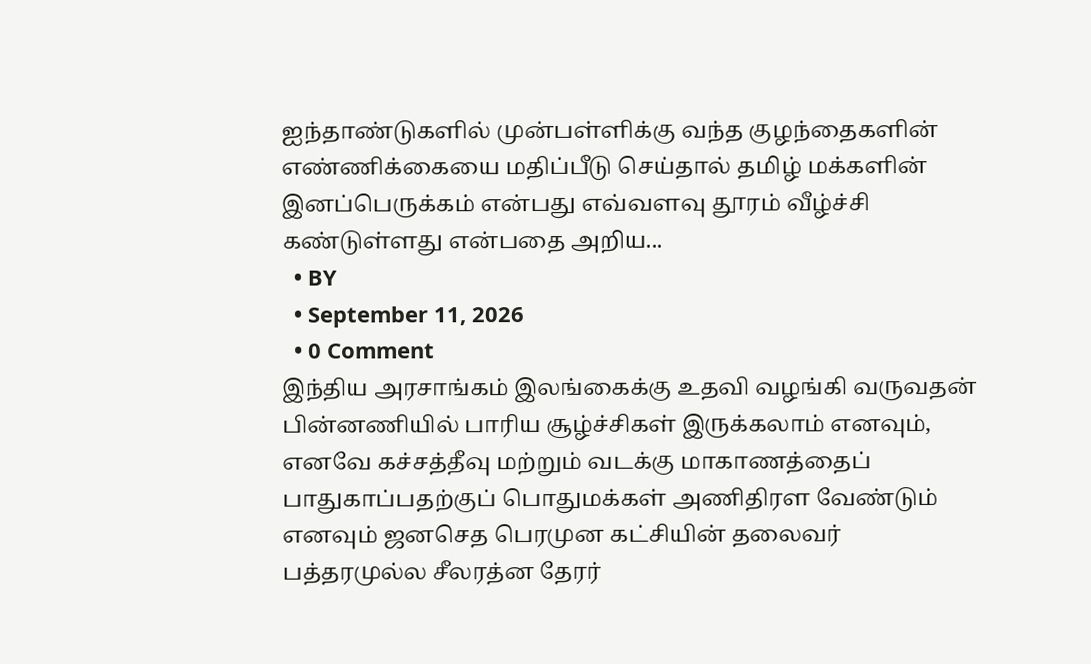ஐந்தாண்டுகளில் முன்பள்ளிக்கு வந்த குழந்தைகளின் எண்ணிக்கையை மதிப்பீடு செய்தால் தமிழ் மக்களின் இனப்பெருக்கம் என்பது எவ்வளவு தூரம் வீழ்ச்சி கண்டுள்ளது என்பதை அறிய...
  • BY
  • September 11, 2026
  • 0 Comment
இந்திய அரசாங்கம் இலங்கைக்கு உதவி வழங்கி வருவதன் பின்னணியில் பாரிய சூழ்ச்சிகள் இருக்கலாம் எனவும், எனவே கச்சத்தீவு மற்றும் வடக்கு மாகாணத்தைப் பாதுகாப்பதற்குப் பொதுமக்கள் அணிதிரள வேண்டும் எனவும் ஜனசெத பெரமுன கட்சியின் தலைவர் பத்தரமுல்ல சீலரத்ன தேரர்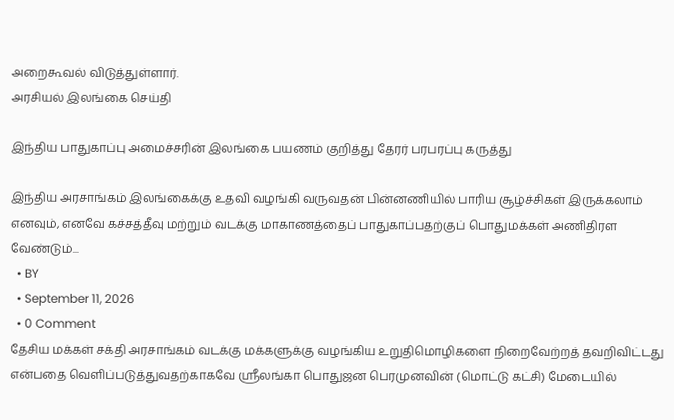அறைகூவல் விடுத்துள்ளார்.
அரசியல் இலங்கை செய்தி

இந்திய பாதுகாப்பு அமைச்சரின் இலங்கை பயணம் குறித்து தேரர் பரபரப்பு கருத்து

இந்திய அரசாங்கம் இலங்கைக்கு உதவி வழங்கி வருவதன் பின்னணியில் பாரிய சூழ்ச்சிகள் இருக்கலாம் எனவும், எனவே கச்சத்தீவு மற்றும் வடக்கு மாகாணத்தைப் பாதுகாப்பதற்குப் பொதுமக்கள் அணிதிரள வேண்டும்...
  • BY
  • September 11, 2026
  • 0 Comment
தேசிய மக்கள் சக்தி அரசாங்கம் வடக்கு மக்களுக்கு வழங்கிய உறுதிமொழிகளை நிறைவேற்றத் தவறிவிட்டது என்பதை வெளிப்படுத்துவதற்காகவே ஸ்ரீலங்கா பொதுஜன பெரமுனவின் (மொட்டு கட்சி) மேடையில்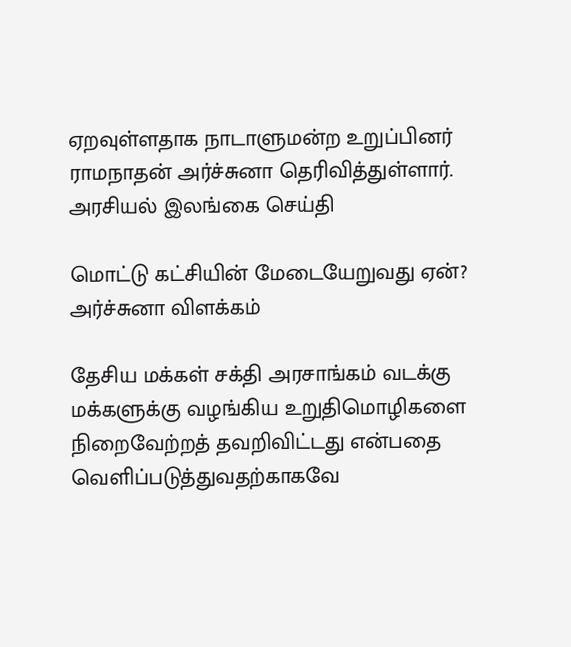ஏறவுள்ளதாக நாடாளுமன்ற உறுப்பினர் ராமநாதன் அர்ச்சுனா தெரிவித்துள்ளார்.
அரசியல் இலங்கை செய்தி

மொட்டு கட்சியின் மேடையேறுவது ஏன்? அர்ச்சுனா விளக்கம்

தேசிய மக்கள் சக்தி அரசாங்கம் வடக்கு மக்களுக்கு வழங்கிய உறுதிமொழிகளை நிறைவேற்றத் தவறிவிட்டது என்பதை வெளிப்படுத்துவதற்காகவே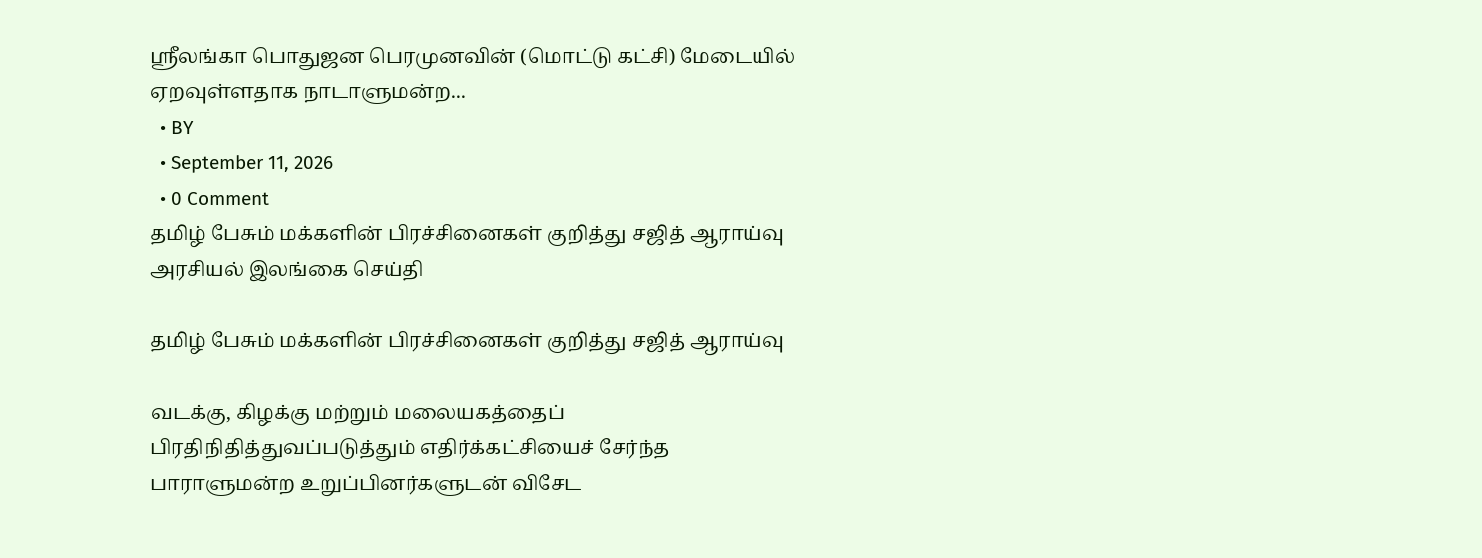ஸ்ரீலங்கா பொதுஜன பெரமுனவின் (மொட்டு கட்சி) மேடையில் ஏறவுள்ளதாக நாடாளுமன்ற...
  • BY
  • September 11, 2026
  • 0 Comment
தமிழ் பேசும் மக்களின் பிரச்சினைகள் குறித்து சஜித் ஆராய்வு
அரசியல் இலங்கை செய்தி

தமிழ் பேசும் மக்களின் பிரச்சினைகள் குறித்து சஜித் ஆராய்வு

வடக்கு, கிழக்கு மற்றும் மலையகத்தைப் பிரதிநிதித்துவப்படுத்தும் எதிர்க்கட்சியைச் சேர்ந்த பாராளுமன்ற உறுப்பினர்களுடன் விசேட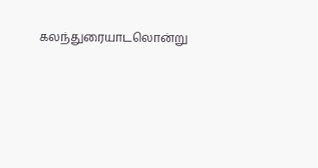கலந்துரையாடலொன்று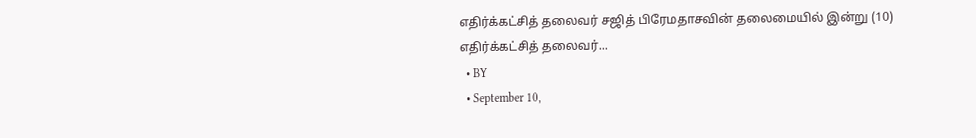எதிர்க்கட்சித் தலைவர் சஜித் பிரேமதாசவின் தலைமையில் இன்று (10) எதிர்க்கட்சித் தலைவர்...
  • BY
  • September 10,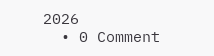2026
  • 0 Comment